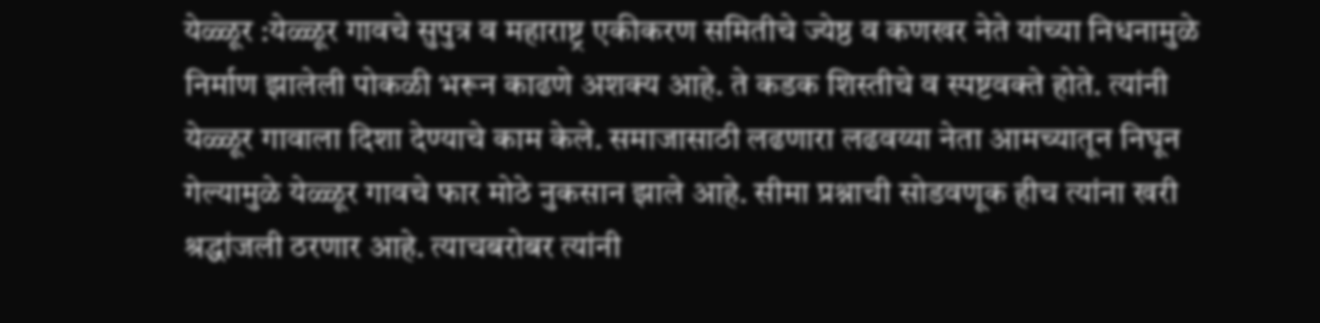येळ्ळूर :येळ्ळूर गावचे सुपुत्र व महाराष्ट्र एकीकरण समितीचे ज्येष्ठ व कणखर नेते यांच्या निधनामुळे निर्माण झालेली पोकळी भरून काढणे अशक्य आहे. ते कडक शिस्तीचे व स्पष्टवक्ते होते. त्यांनी येळ्ळूर गावाला दिशा देण्याचे काम केले. समाजासाठी लढणारा लढवय्या नेता आमच्यातून निघून गेल्यामुळे येळ्ळूर गावचे फार मोठे नुकसान झाले आहे. सीमा प्रश्नाची सोडवणूक हीच त्यांना खरी श्रद्धांजली ठरणार आहे. त्याचबरोबर त्यांनी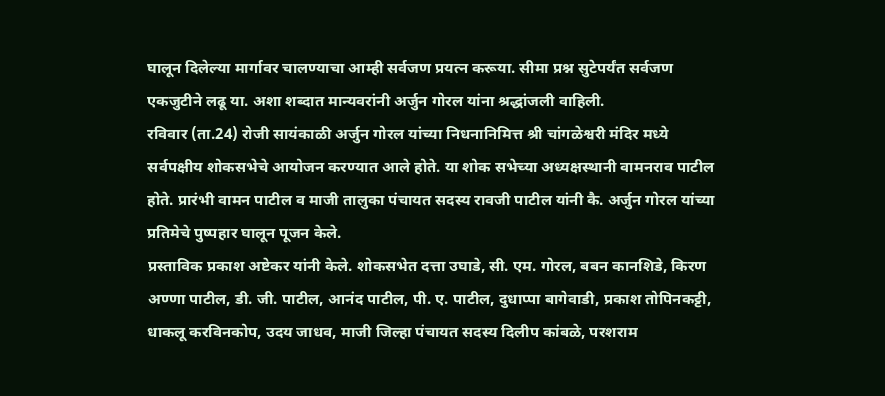घालून दिलेल्या मार्गावर चालण्याचा आम्ही सर्वजण प्रयत्न करूया. सीमा प्रश्न सुटेपर्यंत सर्वजण एकजुटीने लढू या. अशा शब्दात मान्यवरांनी अर्जुन गोरल यांना श्रद्धांजली वाहिली.
रविवार (ता.24) रोजी सायंकाळी अर्जुन गोरल यांच्या निधनानिमित्त श्री चांगळेश्वरी मंदिर मध्ये सर्वपक्षीय शोकसभेचे आयोजन करण्यात आले होते. या शोक सभेच्या अध्यक्षस्थानी वामनराव पाटील होते. प्रारंभी वामन पाटील व माजी तालुका पंचायत सदस्य रावजी पाटील यांनी कै. अर्जुन गोरल यांच्या प्रतिमेचे पुष्पहार घालून पूजन केले.
प्रस्ताविक प्रकाश अष्टेकर यांनी केले. शोकसभेत दत्ता उघाडे, सी. एम. गोरल, बबन कानशिडे, किरण अण्णा पाटील, डी. जी. पाटील, आनंद पाटील, पी. ए. पाटील, दुधाप्पा बागेवाडी, प्रकाश तोपिनकट्टी, धाकलू करविनकोप, उदय जाधव, माजी जिल्हा पंचायत सदस्य दिलीप कांबळे, परशराम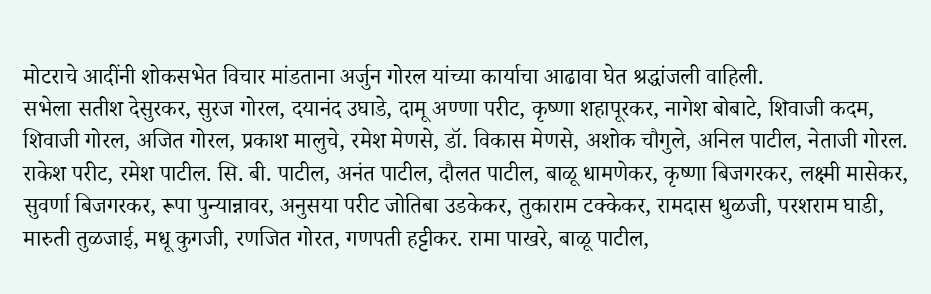मोटराचे आदींनी शोकसभेत विचार मांडताना अर्जुन गोरल यांच्या कार्याचा आढावा घेत श्रद्धांजली वाहिली.
सभेला सतीश देसुरकर, सुरज गोरल, दयानंद उघाडे, दामू अण्णा परीट, कृष्णा शहापूरकर, नागेश बोबाटे, शिवाजी कदम, शिवाजी गोरल, अजित गोरल, प्रकाश मालुचे, रमेश मेणसे, डॉ. विकास मेणसे, अशोक चौगुले, अनिल पाटील, नेताजी गोरल. राकेश परीट, रमेश पाटील. सि. बी. पाटील, अनंत पाटील, दौलत पाटील, बाळू धामणेकर, कृष्णा बिजगरकर, लक्ष्मी मासेकर, सुवर्णा बिजगरकर, रूपा पुन्यान्नावर, अनुसया परीट जोतिबा उडकेकर, तुकाराम टक्केकर, रामदास धुळजी, परशराम घाडी, मारुती तुळजाई, मधू कुगजी, रणजित गोरत, गणपती हट्टीकर. रामा पाखरे, बाळू पाटील,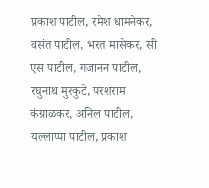प्रकाश पाटील, रमेश धामनेकर, वसंत पाटील, भरत मासेकर, सी एस पाटील, गजानन पाटील, रघुनाथ मुरकुटे, परशराम कंग्राळकर, अनिल पाटील, यल्लाप्पा पाटील, प्रकाश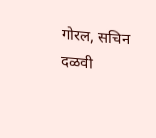गोरल, सचिन दळवी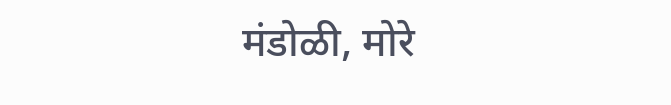मंडोळी, मोरे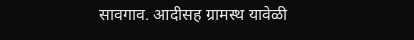सावगाव. आदीसह ग्रामस्थ यावेळी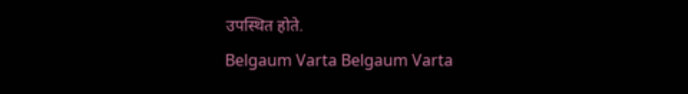उपस्थित होते.
Belgaum Varta Belgaum Varta